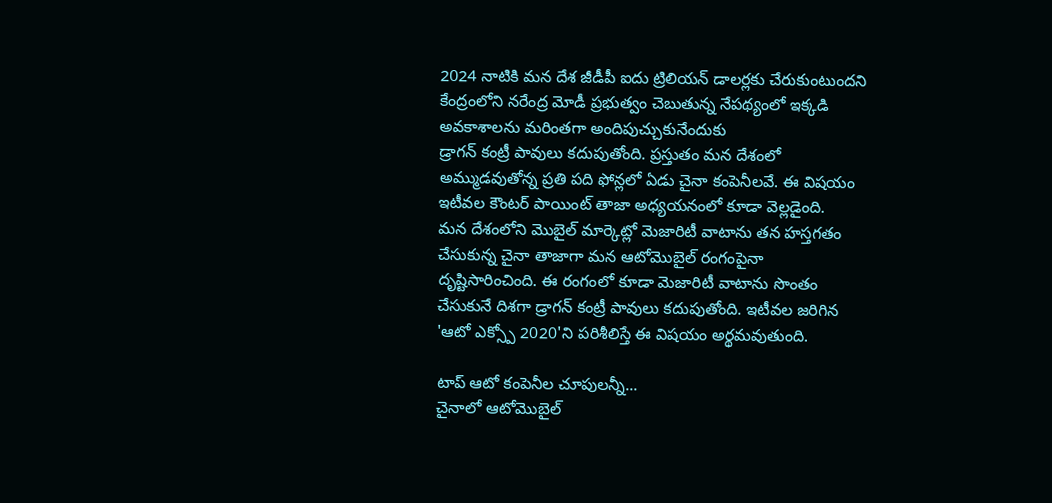2024 నాటికి మన దేశ జీడీపీ ఐదు ట్రిలియన్ డాలర్లకు చేరుకుంటుందని కేంద్రంలోని నరేంద్ర మోడీ ప్రభుత్వం చెబుతున్న నేపథ్యంలో ఇక్కడి అవకాశాలను మరింతగా అందిపుచ్చుకునేందుకు
డ్రాగన్ కంట్రీ పావులు కదుపుతోంది. ప్రస్తుతం మన దేశంలో అమ్ముడవుతోన్న ప్రతి పది ఫోన్లలో ఏడు చైనా కంపెనీలవే. ఈ విషయం ఇటీవల కౌంటర్ పాయింట్ తాజా అధ్యయనంలో కూడా వెల్లడైంది.
మన దేశంలోని మొబైల్ మార్కెట్లో మెజారిటీ వాటాను తన హస్తగతం చేసుకున్న చైనా తాజాగా మన ఆటోమొబైల్ రంగంపైనా దృష్టిసారించింది. ఈ రంగంలో కూడా మెజారిటీ వాటాను సొంతం చేసుకునే దిశగా డ్రాగన్ కంట్రీ పావులు కదుపుతోంది. ఇటీవల జరిగిన 'ఆటో ఎక్స్పో 2020'ని పరిశీలిస్తే ఈ విషయం అర్థమవుతుంది.

టాప్ ఆటో కంపెనీల చూపులన్నీ...
చైనాలో ఆటోమొబైల్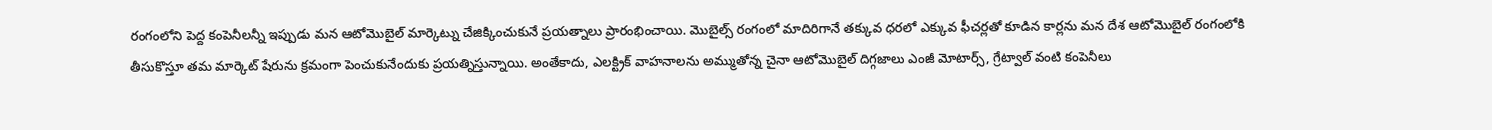రంగంలోని పెద్ద కంపెనీలన్నీ ఇప్పుడు మన ఆటోమొబైల్ మార్కెట్ను చేజిక్కించుకునే ప్రయత్నాలు ప్రారంభించాయి. మొబైల్స్ రంగంలో మాదిరిగానే తక్కువ ధరలో ఎక్కువ ఫీచర్లతో కూడిన కార్లను మన దేశ ఆటోమొబైల్ రంగంలోకి తీసుకొస్తూ తమ మార్కెట్ షేరును క్రమంగా పెంచుకునేందుకు ప్రయత్నిస్తున్నాయి. అంతేకాదు, ఎలక్ట్రిక్ వాహనాలను అమ్ముతోన్న చైనా ఆటోమొబైల్ దిగ్గజాలు ఎంజీ మోటార్స్, గ్రేట్వాల్ వంటి కంపెనీలు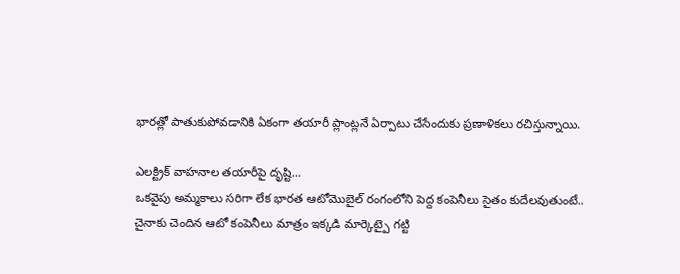భారత్లో పాతుకుపోవడానికి ఏకంగా తయారీ ప్లాంట్లనే ఏర్పాటు చేసేందుకు ప్రణాళికలు రచిస్తున్నాయి.

ఎలక్ట్రిక్ వాహనాల తయారీపై దృష్టి...
ఒకవైపు అమ్మకాలు సరిగా లేక భారత ఆటోమొబైల్ రంగంలోని పెద్ద కంపెనీలు సైతం కుదేలవుతుంటే.. చైనాకు చెందిన ఆటో కంపెనీలు మాత్రం ఇక్కడి మార్కెట్పై గట్టి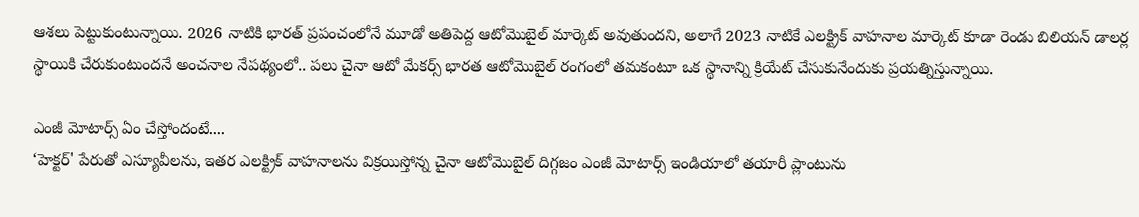ఆశలు పెట్టుకుంటున్నాయి. 2026 నాటికి భారత్ ప్రపంచంలోనే మూడో అతిపెద్ద ఆటోమొబైల్ మార్కెట్ అవుతుందని, అలాగే 2023 నాటికే ఎలక్ట్రిక్ వాహనాల మార్కెట్ కూడా రెండు బిలియన్ డాలర్ల స్థాయికి చేరుకుంటుందనే అంచనాల నేపథ్యంలో.. పలు చైనా ఆటో మేకర్స్ భారత ఆటోమొబైల్ రంగంలో తమకంటూ ఒక స్థానాన్ని క్రియేట్ చేసుకునేందుకు ప్రయత్నిస్తున్నాయి.

ఎంజీ మోటార్స్ ఏం చేస్తోందంటే....
‘హెక్టర్' పేరుతో ఎస్యూవీలను, ఇతర ఎలక్ట్రిక్ వాహనాలను విక్రయిస్తోన్న చైనా ఆటోమొబైల్ దిగ్గజం ఎంజీ మోటార్స్ ఇండియాలో తయారీ ప్లాంటును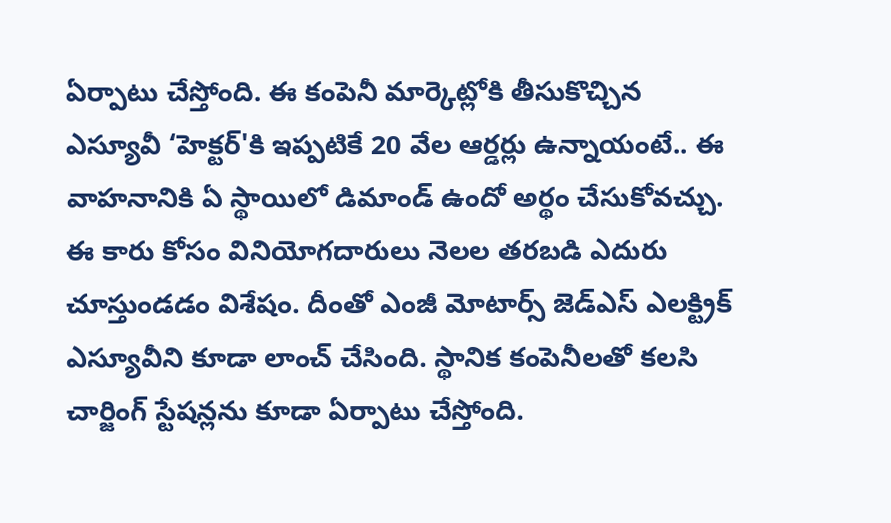ఏర్పాటు చేస్తోంది. ఈ కంపెనీ మార్కెట్లోకి తీసుకొచ్చిన ఎస్యూవీ ‘హెక్టర్'కి ఇప్పటికే 20 వేల ఆర్డర్లు ఉన్నాయంటే.. ఈ వాహనానికి ఏ స్థాయిలో డిమాండ్ ఉందో అర్థం చేసుకోవచ్చు. ఈ కారు కోసం వినియోగదారులు నెలల తరబడి ఎదురు చూస్తుండడం విశేషం. దీంతో ఎంజీ మోటార్స్ జెడ్ఎస్ ఎలక్ట్రిక్ ఎస్యూవీని కూడా లాంచ్ చేసింది. స్థానిక కంపెనీలతో కలసి చార్జింగ్ స్టేషన్లను కూడా ఏర్పాటు చేస్తోంది.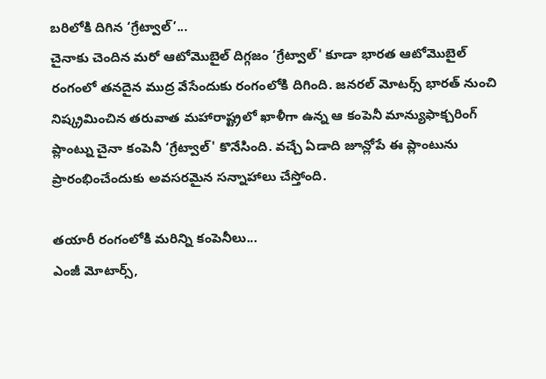బరిలోకి దిగిన ‘గ్రేట్వాల్’...
చైనాకు చెందిన మరో ఆటోమొబైల్ దిగ్గజం ‘గ్రేట్వాల్' కూడా భారత ఆటోమొబైల్ రంగంలో తనదైన ముద్ర వేసేందుకు రంగంలోకి దిగింది. జనరల్ మోటర్స్ భారత్ నుంచి నిష్క్రమించిన తరువాత మహారాష్ట్రలో ఖాళీగా ఉన్న ఆ కంపెనీ మాన్యుఫాక్చరింగ్ ప్లాంట్ను చైనా కంపెనీ ‘గ్రేట్వాల్' కొనేసింది. వచ్చే ఏడాది జూన్లోపే ఈ ప్లాంటును ప్రారంభించేందుకు అవసరమైన సన్నాహాలు చేస్తోంది.

తయారీ రంగంలోకి మరిన్ని కంపెనీలు...
ఎంజీ మోటార్స్,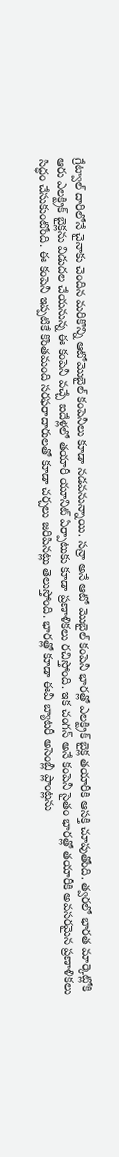గ్రేట్వాల్ దారిలోనే చైనాకు చెందిన మరికొన్ని ఆటోమొబైల్ కంపెనీలు కూడా నడవనున్నాయి. సన్రా అనే ఆటో మొబైల్ కంపెనీ భారత్లో ఎలక్ట్రిక్ బైక్ల తయారీకి ఆసక్తి చూపుతోంది. త్వరలో భారత మార్కెట్లోకి ఆరు ఎలక్ట్రిక్ బైక్లను విడుదల చేయనున్న ఈ కంపెనీ వచ్చే ఐదేళ్లలో తయారీ యూనిట్ ఏర్పాటుకు కూడా ప్రణాళికలు రచిస్తోంది. ఇక చంగన్ అనే కంపెనీ సైతం భారత్లో తయారీకి అవసరమైన ప్రణాళికలు సిద్ధం చేసుకుంటోంది. ఈ కంపెనీ ఇప్పటికే కొంతమంది సరఫరాదారులతో కూడా చర్చలు జరిపినట్లు తెలుస్తోంది. భారత్లో కూడా ఈవీ బ్యాటరీ అసెంబ్లీ ప్లాంట్లను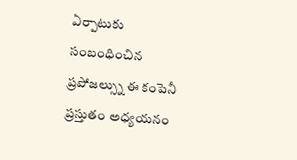ఏర్పాటుకు సంబంధించిన ప్రపోజల్స్ను ఈ కంపెనీ ప్రస్తుతం అధ్యయనం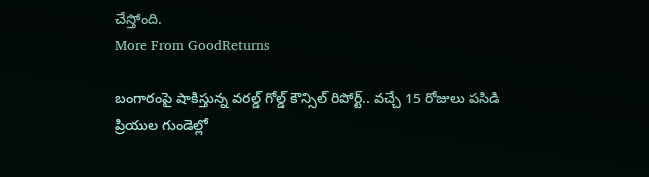చేస్తోంది.
More From GoodReturns

బంగారంపై షాకిస్తున్న వరల్డ్ గోల్డ్ కౌన్సిల్ రిపోర్ట్.. వచ్చే 15 రోజులు పసిడి ప్రియుల గుండెల్లో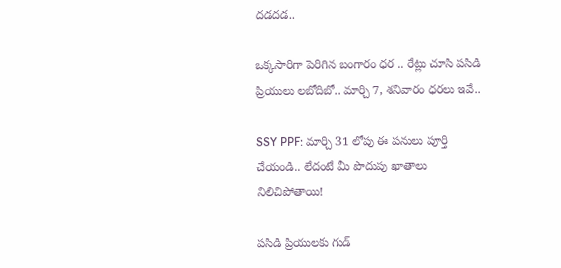దడదడ..

ఒక్కసారిగా పెరిగిన బంగారం ధర .. రేట్లు చూసి పసిడి ప్రియులు లబోదిబో.. మార్చి 7, శనివారం ధరలు ఇవే..

SSY PPF: మార్చి 31 లోపు ఈ పనులు పూర్తి చేయండి.. లేదంటే మీ పొదుపు ఖాతాలు నిలిచిపోతాయి!

పసిడి ప్రియులకు గుడ్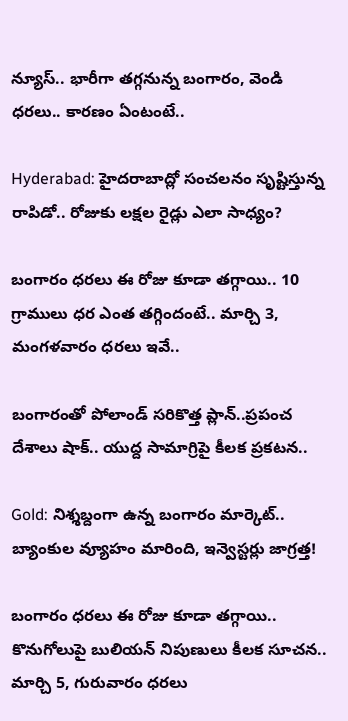న్యూస్.. భారీగా తగ్గనున్న బంగారం, వెండి ధరలు.. కారణం ఏంటంటే..

Hyderabad: హైదరాబాద్లో సంచలనం సృష్టిస్తున్న రాపిడో.. రోజుకు లక్షల రైడ్లు ఎలా సాధ్యం?

బంగారం ధరలు ఈ రోజు కూడా తగ్గాయి.. 10 గ్రాములు ధర ఎంత తగ్గిందంటే.. మార్చి 3, మంగళవారం ధరలు ఇవే..

బంగారంతో పోలాండ్ సరికొత్త ప్లాన్..ప్రపంచ దేశాలు షాక్.. యుద్ద సామాగ్రిపై కీలక ప్రకటన..

Gold: నిశ్శబ్దంగా ఉన్న బంగారం మార్కెట్.. బ్యాంకుల వ్యూహం మారింది, ఇన్వెస్టర్లు జాగ్రత్త!

బంగారం ధరలు ఈ రోజు కూడా తగ్గాయి.. కొనుగోలుపై బులియన్ నిపుణులు కీలక సూచన.. మార్చి 5, గురువారం ధరలు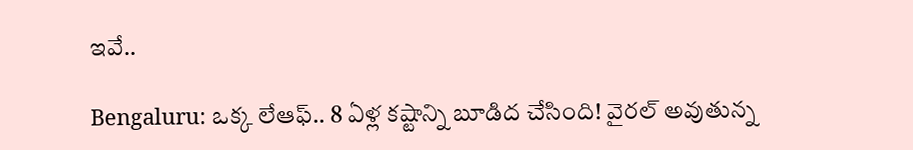ఇవే..

Bengaluru: ఒక్క లేఆఫ్.. 8 ఏళ్ల కష్టాన్ని బూడిద చేసింది! వైరల్ అవుతున్న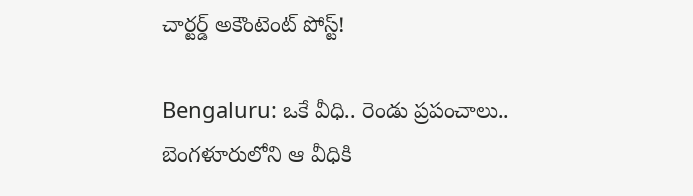చార్టర్డ్ అకౌంటెంట్ పోస్ట్!

Bengaluru: ఒకే వీధి.. రెండు ప్రపంచాలు.. బెంగళూరులోని ఆ వీధికి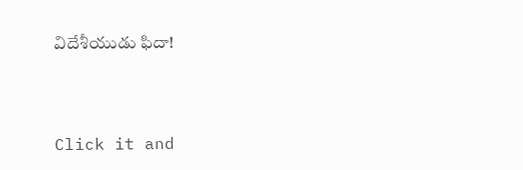విదేశీయుడు ఫిదా!



Click it and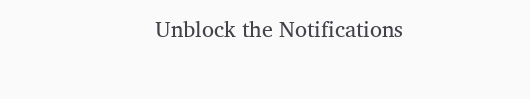Unblock the Notifications